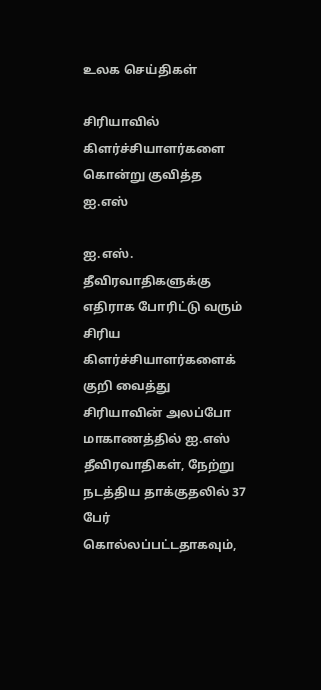உலக செய்திகள்

சிரியாவில் கிளர்ச்சியாளர்களை கொன்று குவித்த ஐ.எஸ்

ஐ.எஸ். தீவிரவாதிகளுக்கு எதிராக போரிட்டு வரும் சிரிய கிளர்ச்சியாளர்களைக் குறி வைத்து சிரியாவின் அலப்போ மாகாணத்தில் ஐ.எஸ் தீவிரவாதிகள், நேற்று நடத்திய தாக்குதலில் 37 பேர் கொல்லப்பட்டதாகவும்,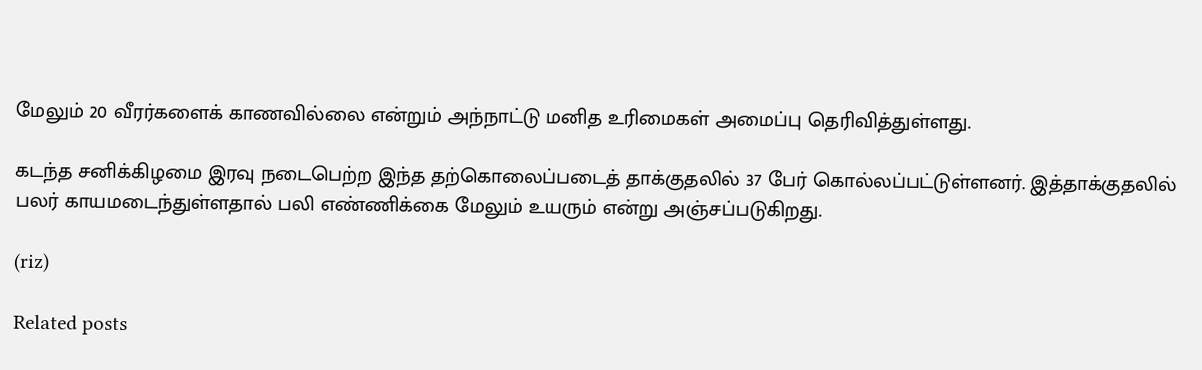மேலும் 20 வீரர்களைக் காணவில்லை என்றும் அந்நாட்டு மனித உரிமைகள் அமைப்பு தெரிவித்துள்ளது.

கடந்த சனிக்கிழமை இரவு நடைபெற்ற இந்த தற்கொலைப்படைத் தாக்குதலில் 37 பேர் கொல்லப்பட்டுள்ளனர். இத்தாக்குதலில் பலர் காயமடைந்துள்ளதால் பலி எண்ணிக்கை மேலும் உயரும் என்று அஞ்சப்படுகிறது.

(riz)

Related posts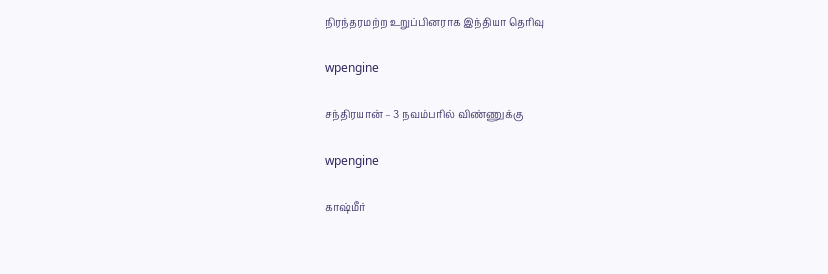நிரந்தரமற்ற உறுப்பினராக இந்தியா தெரிவு

wpengine

சந்திரயான் – 3 நவம்பரில் விண்ணுக்கு

wpengine

காஷ்மீர்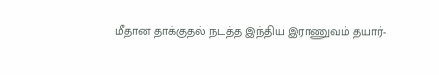மீதான தாக்குதல் நடத்த இந்திய இராணுவம் தயார்-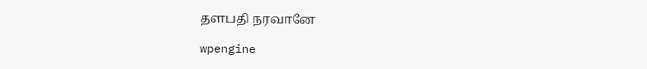தளபதி நரவானே

wpengine